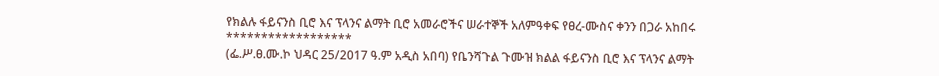የክልሉ ፋይናንስ ቢሮ እና ፕላንና ልማት ቢሮ አመራሮችና ሠራተኞች አለምዓቀፍ የፀረ-ሙስና ቀንን በጋራ አከበሩ
******************
(ፌ.ሥ.ፀ.ሙ.ኮ ህዳር 25/2017 ዓ.ም አዲስ አበባ) የቤንሻጉል ጉሙዝ ክልል ፋይናንስ ቢሮ እና ፕላንና ልማት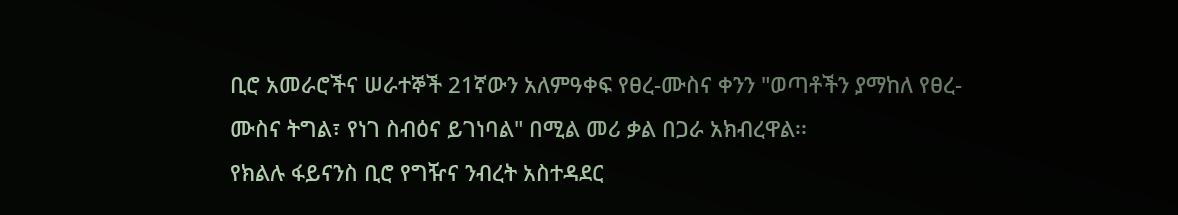ቢሮ አመራሮችና ሠራተኞች 21ኛውን አለምዓቀፍ የፀረ-ሙስና ቀንን "ወጣቶችን ያማከለ የፀረ-ሙስና ትግል፣ የነገ ስብዕና ይገነባል" በሚል መሪ ቃል በጋራ አክብረዋል፡፡
የክልሉ ፋይናንስ ቢሮ የግዥና ንብረት አስተዳደር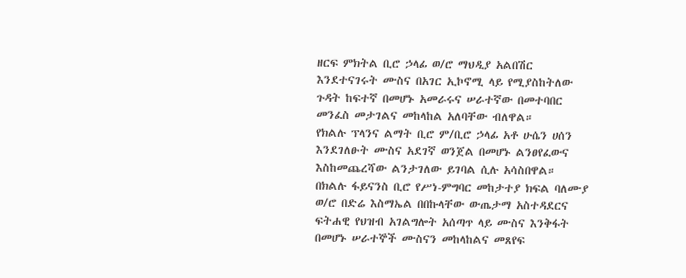ዘርፍ ምክትል ቢሮ ኃላፊ ወ/ሮ ማህዲያ አልበሽር እንደተናገሩት ሙስና በአገር ኢኮኖሚ ላይ የሚያስከትለው ጉዳት ከፍተኛ በመሆኑ አመራሩና ሠራተኛው በመተባበር መንፈስ መታገልና መከላከል አለባቸው ብለዋል።
የክልሉ ፕላንና ልማት ቢሮ ም/ቢሮ ኃላፊ አቶ ሁሴን ሀሰን እንደገለፁት ሙስና አደገኛ ወንጀል በመሆኑ ልንፀየፈውና እስከመጨረሻው ልንታገለው ይገባል ሲሉ አሳስበዋል።
በክልሉ ፋይናንስ ቢሮ የሥነ-ምግባር መከታተያ ክፍል ባለሙያ ወ/ሮ በድሬ እስማኤል በበኩላቸው ውጤታማ አስተዳደርና ፍትሐዊ የህዝብ አገልግሎት አሰጣጥ ላይ ሙስና እንቅፋት በመሆኑ ሠራተኞች ሙስናን መከላከልና መጸየፍ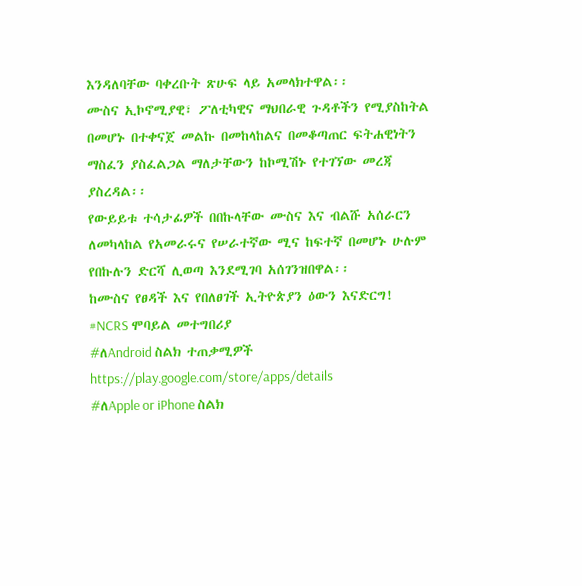እንዳለባቸው ባቀረቡት ጽሁፍ ላይ አመላክተዋል፡፡
ሙስና ኢኮኖሚያዊ፣ ፖለቲካዊና ማህበራዊ ጉዳቶችን የሚያስከትል በመሆኑ በተቀናጀ መልኩ በመከላከልና በመቆጣጠር ፍትሐዊነትን ማስፈን ያስፈልጋል ማለታቸውን ከኮሚሽኑ የተገኘው መረጃ ያስረዳል፡፡
የውይይቱ ተሳታፊዎች በበኩላቸው ሙስና እና ብልሹ አሰራርን ለመካላከል የአመራሩና የሠራተኛው ሚና ከፍተኛ በመሆኑ ሁሉም የበኩሉን ድርሻ ሊወጣ እንደሚገባ አሰገንዝበዋል፡፡
ከሙስና የፀዳች እና የበለፀገች ኢትዮጵያን ዕውን እናድርግ!
#NCRS ሞባይል መተግበሪያ
#ለAndroid ስልክ ተጠቃሚዎች
https://play.google.com/store/apps/details
#ለApple or iPhone ስልክ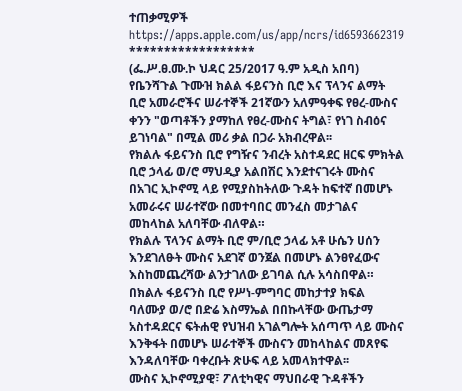ተጠቃሚዎች
https://apps.apple.com/us/app/ncrs/id6593662319
******************
(ፌ.ሥ.ፀ.ሙ.ኮ ህዳር 25/2017 ዓ.ም አዲስ አበባ) የቤንሻጉል ጉሙዝ ክልል ፋይናንስ ቢሮ እና ፕላንና ልማት ቢሮ አመራሮችና ሠራተኞች 21ኛውን አለምዓቀፍ የፀረ-ሙስና ቀንን "ወጣቶችን ያማከለ የፀረ-ሙስና ትግል፣ የነገ ስብዕና ይገነባል" በሚል መሪ ቃል በጋራ አክብረዋል፡፡
የክልሉ ፋይናንስ ቢሮ የግዥና ንብረት አስተዳደር ዘርፍ ምክትል ቢሮ ኃላፊ ወ/ሮ ማህዲያ አልበሽር እንደተናገሩት ሙስና በአገር ኢኮኖሚ ላይ የሚያስከትለው ጉዳት ከፍተኛ በመሆኑ አመራሩና ሠራተኛው በመተባበር መንፈስ መታገልና መከላከል አለባቸው ብለዋል።
የክልሉ ፕላንና ልማት ቢሮ ም/ቢሮ ኃላፊ አቶ ሁሴን ሀሰን እንደገለፁት ሙስና አደገኛ ወንጀል በመሆኑ ልንፀየፈውና እስከመጨረሻው ልንታገለው ይገባል ሲሉ አሳስበዋል።
በክልሉ ፋይናንስ ቢሮ የሥነ-ምግባር መከታተያ ክፍል ባለሙያ ወ/ሮ በድሬ እስማኤል በበኩላቸው ውጤታማ አስተዳደርና ፍትሐዊ የህዝብ አገልግሎት አሰጣጥ ላይ ሙስና እንቅፋት በመሆኑ ሠራተኞች ሙስናን መከላከልና መጸየፍ እንዳለባቸው ባቀረቡት ጽሁፍ ላይ አመላክተዋል፡፡
ሙስና ኢኮኖሚያዊ፣ ፖለቲካዊና ማህበራዊ ጉዳቶችን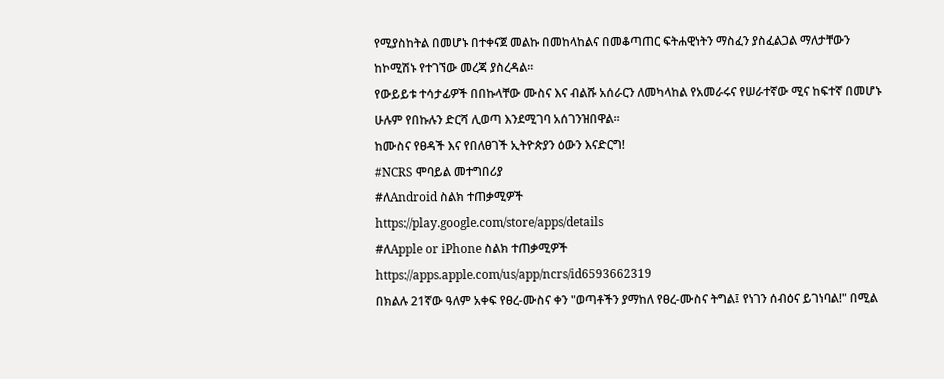የሚያስከትል በመሆኑ በተቀናጀ መልኩ በመከላከልና በመቆጣጠር ፍትሐዊነትን ማስፈን ያስፈልጋል ማለታቸውን ከኮሚሽኑ የተገኘው መረጃ ያስረዳል፡፡
የውይይቱ ተሳታፊዎች በበኩላቸው ሙስና እና ብልሹ አሰራርን ለመካላከል የአመራሩና የሠራተኛው ሚና ከፍተኛ በመሆኑ ሁሉም የበኩሉን ድርሻ ሊወጣ እንደሚገባ አሰገንዝበዋል፡፡
ከሙስና የፀዳች እና የበለፀገች ኢትዮጵያን ዕውን እናድርግ!
#NCRS ሞባይል መተግበሪያ
#ለAndroid ስልክ ተጠቃሚዎች
https://play.google.com/store/apps/details
#ለApple or iPhone ስልክ ተጠቃሚዎች
https://apps.apple.com/us/app/ncrs/id6593662319
በክልሉ 21ኛው ዓለም አቀፍ የፀረ-ሙስና ቀን "ወጣቶችን ያማከለ የፀረ-ሙስና ትግል፤ የነገን ሰብዕና ይገነባል!" በሚል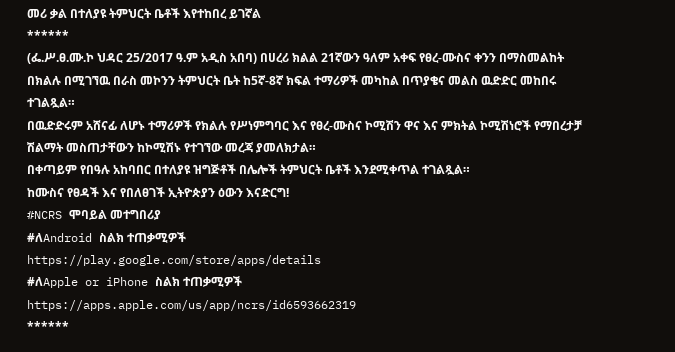መሪ ቃል በተለያዩ ትምህርት ቤቶች እየተከበረ ይገኛል
******
(ፌ.ሥ.ፀ.ሙ.ኮ ህዳር 25/2017 ዓ.ም አዲስ አበባ) በሀረሪ ክልል 21ኛውን ዓለም አቀፍ የፀረ-ሙስና ቀንን በማስመልከት በክልሉ በሚገኘዉ በራስ መኮንን ትምህርት ቤት ከ5ኛ-8ኛ ክፍል ተማሪዎች መካከል በጥያቄና መልስ ዉድድር መከበሩ ተገልጿል።
በዉድድሩም አሸናፊ ለሆኑ ተማሪዎች የክልሉ የሥነምግባር እና የፀረ-ሙስና ኮሚሽን ዋና እና ምክትል ኮሚሽነሮች የማበረታቻ ሽልማት መስጠታቸውን ከኮሚሽኑ የተገኘው መረጃ ያመለክታል።
በቀጣይም የበዓሉ አከባበር በተለያዩ ዝግጅቶች በሌሎች ትምህርት ቤቶች እንደሚቀጥል ተገልጿል።
ከሙስና የፀዳች እና የበለፀገች ኢትዮጵያን ዕውን እናድርግ!
#NCRS ሞባይል መተግበሪያ
#ለAndroid ስልክ ተጠቃሚዎች
https://play.google.com/store/apps/details
#ለApple or iPhone ስልክ ተጠቃሚዎች
https://apps.apple.com/us/app/ncrs/id6593662319
******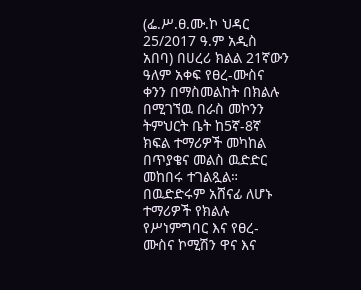(ፌ.ሥ.ፀ.ሙ.ኮ ህዳር 25/2017 ዓ.ም አዲስ አበባ) በሀረሪ ክልል 21ኛውን ዓለም አቀፍ የፀረ-ሙስና ቀንን በማስመልከት በክልሉ በሚገኘዉ በራስ መኮንን ትምህርት ቤት ከ5ኛ-8ኛ ክፍል ተማሪዎች መካከል በጥያቄና መልስ ዉድድር መከበሩ ተገልጿል።
በዉድድሩም አሸናፊ ለሆኑ ተማሪዎች የክልሉ የሥነምግባር እና የፀረ-ሙስና ኮሚሽን ዋና እና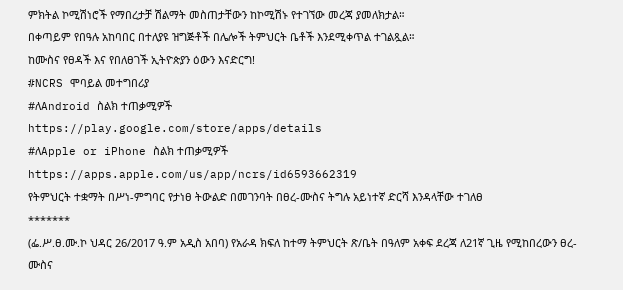ምክትል ኮሚሽነሮች የማበረታቻ ሽልማት መስጠታቸውን ከኮሚሽኑ የተገኘው መረጃ ያመለክታል።
በቀጣይም የበዓሉ አከባበር በተለያዩ ዝግጅቶች በሌሎች ትምህርት ቤቶች እንደሚቀጥል ተገልጿል።
ከሙስና የፀዳች እና የበለፀገች ኢትዮጵያን ዕውን እናድርግ!
#NCRS ሞባይል መተግበሪያ
#ለAndroid ስልክ ተጠቃሚዎች
https://play.google.com/store/apps/details
#ለApple or iPhone ስልክ ተጠቃሚዎች
https://apps.apple.com/us/app/ncrs/id6593662319
የትምህርት ተቋማት በሥነ-ምግባር የታነፀ ትውልድ በመገንባት በፀረ-ሙስና ትግሉ አይነተኛ ድርሻ እንዳላቸው ተገለፀ
*******
(ፌ.ሥ.ፀ.ሙ.ኮ ህዳር 26/2017 ዓ.ም አዲስ አበባ) የአራዳ ክፍለ ከተማ ትምህርት ጽ/ቤት በዓለም አቀፍ ደረጃ ለ21ኛ ጊዜ የሚከበረውን ፀረ-ሙስና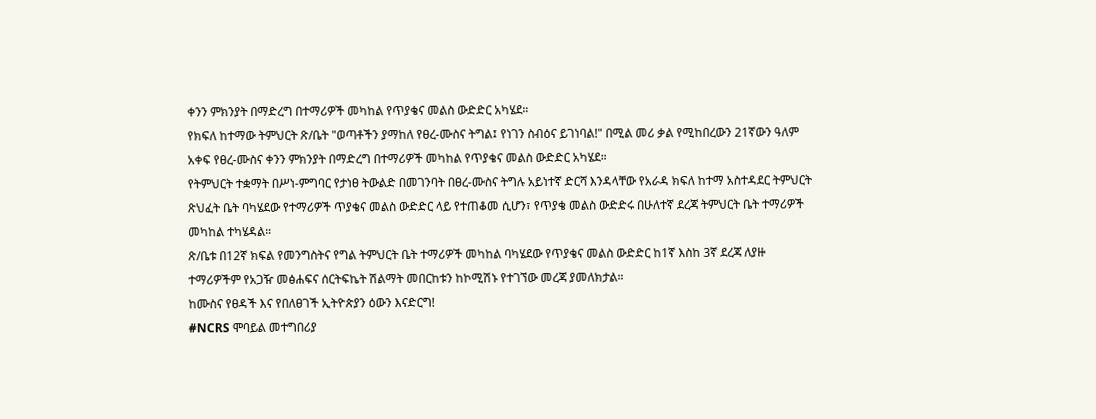ቀንን ምክንያት በማድረግ በተማሪዎች መካከል የጥያቄና መልስ ውድድር አካሄደ።
የክፍለ ከተማው ትምህርት ጽ/ቤት "ወጣቶችን ያማከለ የፀረ-ሙስና ትግል፤ የነገን ስብዕና ይገነባል!" በሚል መሪ ቃል የሚከበረውን 21ኛውን ዓለም አቀፍ የፀረ-ሙስና ቀንን ምክንያት በማድረግ በተማሪዎች መካከል የጥያቄና መልስ ውድድር አካሄደ።
የትምህርት ተቋማት በሥነ-ምግባር የታነፀ ትውልድ በመገንባት በፀረ-ሙስና ትግሉ አይነተኛ ድርሻ እንዳላቸው የአራዳ ክፍለ ከተማ አስተዳደር ትምህርት ጽህፈት ቤት ባካሄደው የተማሪዎች ጥያቄና መልስ ውድድር ላይ የተጠቆመ ሲሆን፣ የጥያቄ መልስ ውድድሩ በሁለተኛ ደረጃ ትምህርት ቤት ተማሪዎች መካከል ተካሄዳል።
ጽ/ቤቱ በ12ኛ ክፍል የመንግስትና የግል ትምህርት ቤት ተማሪዎች መካከል ባካሄደው የጥያቄና መልስ ውድድር ከ1ኛ እስከ 3ኛ ደረጃ ለያዙ ተማሪዎችም የአጋዥ መፅሐፍና ሰርትፍኬት ሽልማት መበርከቱን ከኮሚሽኑ የተገኘው መረጃ ያመለክታል።
ከሙስና የፀዳች እና የበለፀገች ኢትዮጵያን ዕውን እናድርግ!
#NCRS ሞባይል መተግበሪያ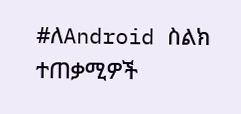#ለAndroid ስልክ ተጠቃሚዎች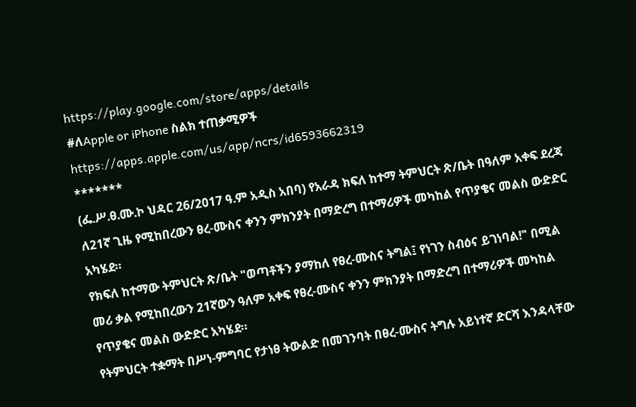https://play.google.com/store/apps/details
#ለApple or iPhone ስልክ ተጠቃሚዎች
https://apps.apple.com/us/app/ncrs/id6593662319
*******
(ፌ.ሥ.ፀ.ሙ.ኮ ህዳር 26/2017 ዓ.ም አዲስ አበባ) የአራዳ ክፍለ ከተማ ትምህርት ጽ/ቤት በዓለም አቀፍ ደረጃ ለ21ኛ ጊዜ የሚከበረውን ፀረ-ሙስና ቀንን ምክንያት በማድረግ በተማሪዎች መካከል የጥያቄና መልስ ውድድር አካሄደ።
የክፍለ ከተማው ትምህርት ጽ/ቤት "ወጣቶችን ያማከለ የፀረ-ሙስና ትግል፤ የነገን ስብዕና ይገነባል!" በሚል መሪ ቃል የሚከበረውን 21ኛውን ዓለም አቀፍ የፀረ-ሙስና ቀንን ምክንያት በማድረግ በተማሪዎች መካከል የጥያቄና መልስ ውድድር አካሄደ።
የትምህርት ተቋማት በሥነ-ምግባር የታነፀ ትውልድ በመገንባት በፀረ-ሙስና ትግሉ አይነተኛ ድርሻ እንዳላቸው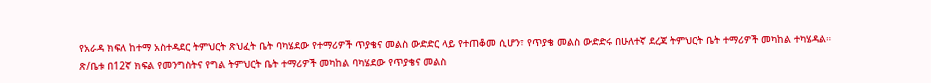የአራዳ ክፍለ ከተማ አስተዳደር ትምህርት ጽህፈት ቤት ባካሄደው የተማሪዎች ጥያቄና መልስ ውድድር ላይ የተጠቆመ ሲሆን፣ የጥያቄ መልስ ውድድሩ በሁለተኛ ደረጃ ትምህርት ቤት ተማሪዎች መካከል ተካሄዳል።
ጽ/ቤቱ በ12ኛ ክፍል የመንግስትና የግል ትምህርት ቤት ተማሪዎች መካከል ባካሄደው የጥያቄና መልስ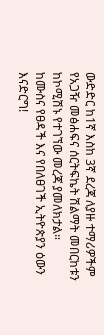ውድድር ከ1ኛ እስከ 3ኛ ደረጃ ለያዙ ተማሪዎችም የአጋዥ መፅሐፍና ሰርትፍኬት ሽልማት መበርከቱን ከኮሚሽኑ የተገኘው መረጃ ያመለክታል።
ከሙስና የፀዳች እና የበለፀገች ኢትዮጵያን ዕውን እናድርግ!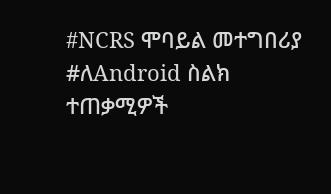#NCRS ሞባይል መተግበሪያ
#ለAndroid ስልክ ተጠቃሚዎች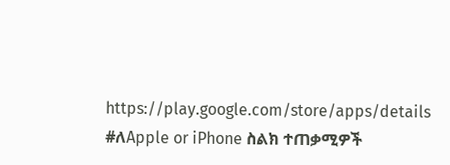https://play.google.com/store/apps/details
#ለApple or iPhone ስልክ ተጠቃሚዎች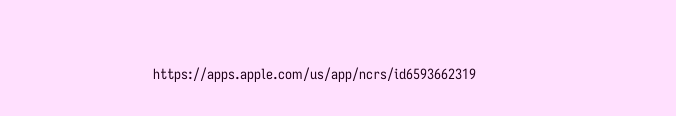https://apps.apple.com/us/app/ncrs/id6593662319